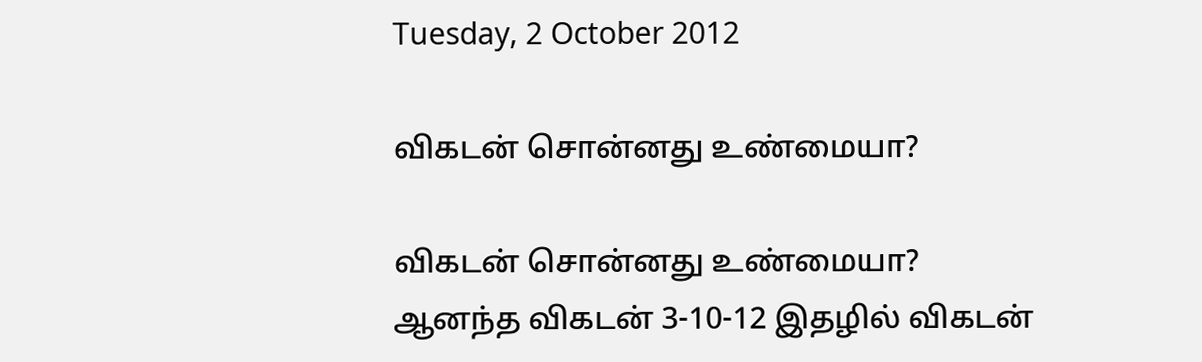Tuesday, 2 October 2012

விகடன் சொன்னது உண்மையா?

விகடன் சொன்னது உண்மையா?
ஆனந்த விகடன் 3-10-12 இதழில் விகடன்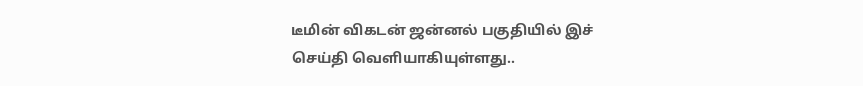டீமின் விகடன் ஜன்னல் பகுதியில் இச்
செய்தி வெளியாகியுள்ளது..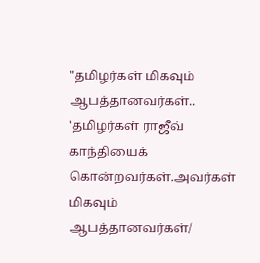"தமிழர்கள் மிகவும் ஆபத்தானவர்கள்..
'தமிழர்கள் ராஜீவ் காந்தியைக்
கொன்றவர்கள்.அவர்கள் மிகவும்
ஆபத்தானவர்கள்/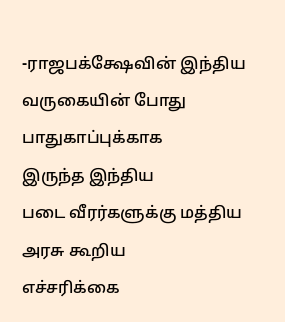-ராஜபக்க்ஷேவின் இந்திய
வருகையின் போது பாதுகாப்புக்காக
இருந்த இந்திய
படை வீரர்களுக்கு மத்திய அரசு கூறிய
எச்சரிக்கை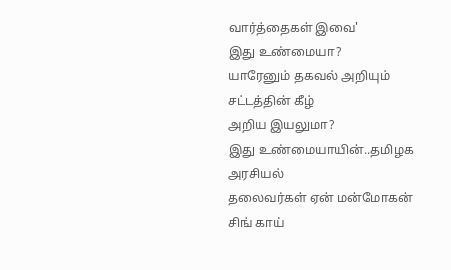வார்த்தைகள் இவை'
இது உண்மையா?
யாரேனும் தகவல் அறியும் சட்டத்தின் கீழ்
அறிய இயலுமா?
இது உண்மையாயின்..தமிழக அரசியல்
தலைவர்கள் ஏன் மன்மோகன் சிங் காய்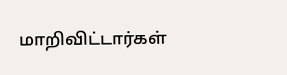மாறிவிட்டார்கள்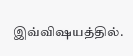இவ்விஷயத்தில்.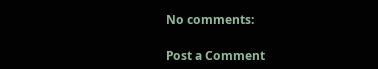No comments:

Post a Comment